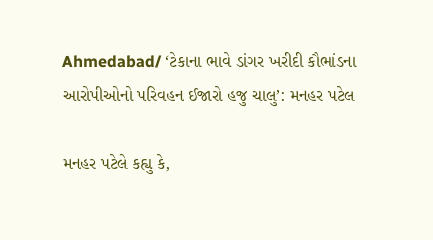Ahmedabad/ ‘ટેકાના ભાવે ડાંગર ખરીદી કૌભાંડના આરોપીઓનો પરિવહન ઈજારો હજુ ચાલુ’: મનહર પટેલ

મનહર પટેલે કહ્યુ કે,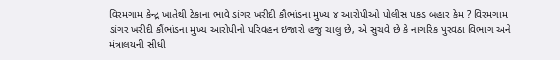વિરમગામ કેન્દ્ર ખાતેથી ટેકાના ભાવે ડાંગર ખરીદી કૌભાંડના મુખ્ય ૪ આરોપીઓ પોલીસ પકડ બહાર કેમ ? વિરમગામ ડાંગર ખરીદી કૌંભાંડના મુખ્ય આરોપીનો પરિવહન ઇજારો હજુ ચાલુ છે, એ સુચવે છે કે નાગરિક પુરવઠા વિભાગ અને મંત્રાલયની સીધી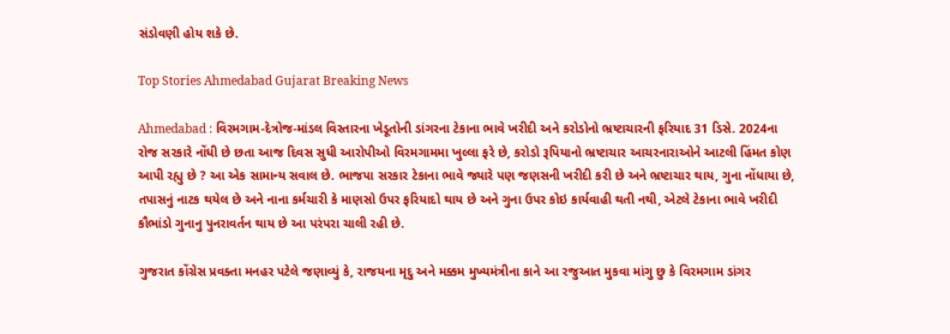સંડોવણી હોય શકે છે.

Top Stories Ahmedabad Gujarat Breaking News

Ahmedabad : વિરમગામ-દેત્રોજ-માંડલ વિસ્તારના ખેડૂતોની ડાંગરના ટેકાના ભાવે ખરીદી અને કરોડોનો ભ્રષ્ટાચારની ફરિયાદ 31 ડિસે. 2024ના રોજ સરકારે નોંધી છે છતા આજ દિવસ સુધી આરોપીઓ વિરમગામમા ખુલ્લા ફરે છે, કરોડો રૂપિયાનો ભ્રષ્ટાચાર આચરનારાઓને આટલી હિંમત કોણ આપી રહ્યુ છે ? આ એક સામાન્ય સવાલ છે. ભાજપા સરકાર ટેકાના ભાવે જ્યારે પણ જણસની ખરીદી કરી છે અને ભ્રષ્ટાચાર થાય, ગુના નોંધાયા છે, તપાસનું નાટક થયેલ છે અને નાના કર્મચારી કે માણસો ઉપર ફરિયાદો થાય છે અને ગુના ઉપર કોઇ કાર્યવાહી થતી નથી, એટલે ટેકાના ભાવે ખરીદી કૌભાંડો ગુનાનુ પુનરાવર્તન થાય છે આ પરંપરા ચાલી રહી છે.

ગુજરાત કોંગ્રેસ પ્રવક્તા મનહર પટેલે જણાવ્યું કે, રાજયના મૃદુ અને મક્કમ મુખ્યમંત્રીના કાને આ રજુઆત મુકવા માંગુ છુ કે વિરમગામ ડાંગર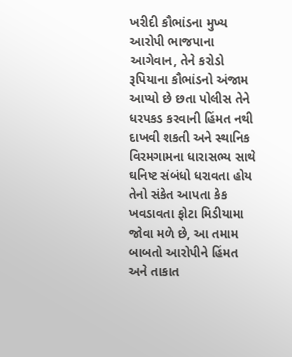ખરીદી કૌભાંડના મુખ્ય આરોપી ભાજપાના આગેવાન, તેને કરોડો રૂપિયાના કૌભાંડનો અંજામ આપ્યો છે છતા પોલીસ તેને ધરપકડ કરવાની હિંમત નથી દાખવી શકતી અને સ્થાનિક વિરમગામના ધારાસભ્ય સાથે ઘનિષ્ટ સંબંધો ધરાવતા હોય તેનો સંકેત આપતા કેક ખવડાવતા ફોટા મિડીયામા જોવા મળે છે, આ તમામ બાબતો આરોપીને હિંમત અને તાકાત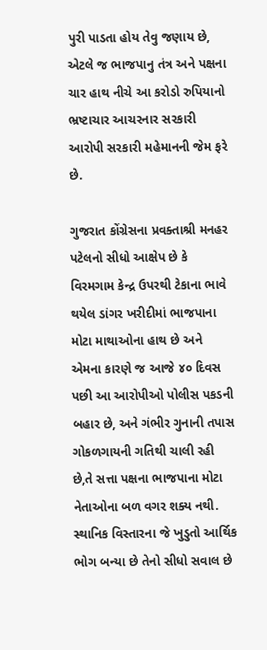પુરી પાડતા હોય તેવુ જણાય છે, એટલે જ ભાજપાનુ તંત્ર અને પક્ષના ચાર હાથ નીચે આ કરોડો રુપિયાનો ભ્રષ્ટાચાર આચરનાર સરકારી આરોપી સરકારી મહેમાનની જેમ ફરે છે.

ગુજરાત કોંગ્રેસના પ્રવક્તાશ્રી મનહર પટેલનો સીધો આક્ષેપ છે કે વિરમગામ કેન્દ્ર ઉપરથી ટેકાના ભાવે થયેલ ડાંગર ખરીદીમાં ભાજપાના મોટા માથાઓના હાથ છે અને એમના કારણે જ આજે ૪૦ દિવસ પછી આ આરોપીઓ પોલીસ પકડની બહાર છે, અને ગંભીર ગુનાની તપાસ ગોકળગાયની ગતિથી ચાલી રહી છે,તે સત્તા પક્ષના ભાજપાના મોટા નેતાઓના બળ વગર શક્ય નથી. સ્થાનિક વિસ્તારના જે ખુડુતો આર્થિક ભોગ બન્યા છે તેનો સીધો સવાલ છે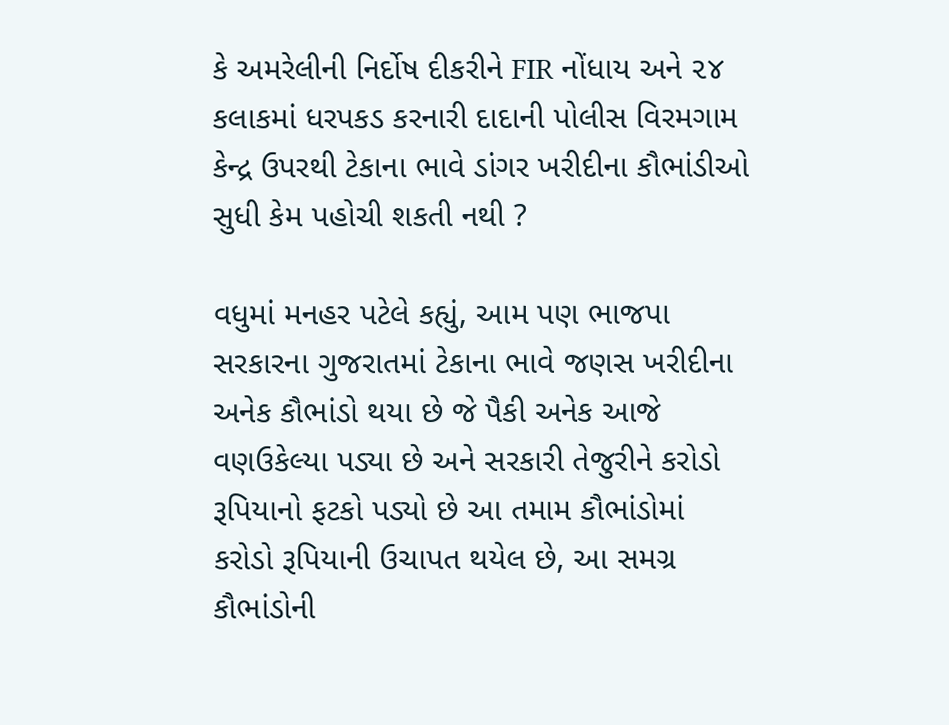કે અમરેલીની નિર્દોષ દીકરીને FIR નોંધાય અને ૨૪ કલાકમાં ધરપકડ કરનારી દાદાની પોલીસ વિરમગામ કેન્દ્ર ઉપરથી ટેકાના ભાવે ડાંગર ખરીદીના કૌભાંડીઓ સુધી કેમ પહોચી શકતી નથી ?

વધુમાં મનહર પટેલે કહ્યું, આમ પણ ભાજપા સરકારના ગુજરાતમાં ટેકાના ભાવે જણસ ખરીદીના અનેક કૌભાંડો થયા છે જે પૈકી અનેક આજે વણઉકેલ્યા પડ્યા છે અને સરકારી તેજુરીને કરોડો રૂપિયાનો ફટકો પડ્યો છે આ તમામ કૌભાંડોમાં કરોડો રૂપિયાની ઉચાપત થયેલ છે, આ સમગ્ર કૌભાંડોની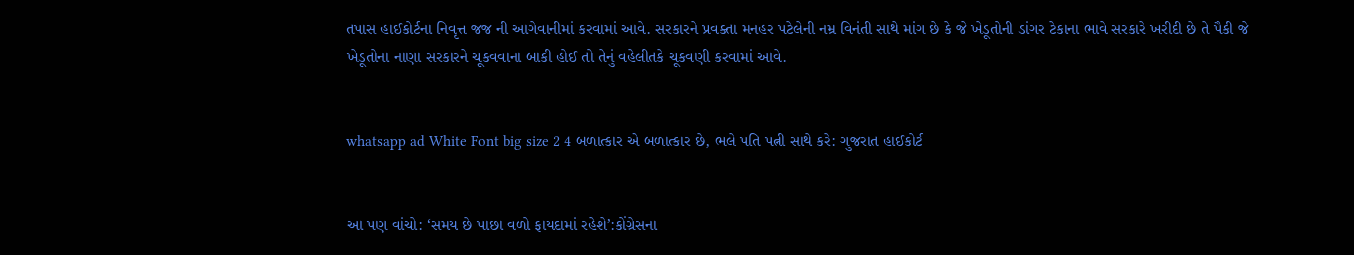તપાસ હાઈકોર્ટના નિવૃત્ત જજ ની આગેવાનીમાં કરવામાં આવે. સરકારને પ્રવક્તા મનહર પટેલેની નમ્ર વિનંતી સાથે માંગ છે કે જે ખેડૂતોની ડાંગર ટેકાના ભાવે સરકારે ખરીદી છે તે પૈકી જે ખેડૂતોના નાણા સરકારને ચૂકવવાના બાકી હોઈ તો તેનું વહેલીતકે ચૂકવણી કરવામાં આવે.


whatsapp ad White Font big size 2 4 બળાત્કાર એ બળાત્કાર છે, ભલે પતિ પત્ની સાથે કરે: ગુજરાત હાઈકોર્ટ


આ પણ વાંચો: ‘સમય છે પાછા વળો ફાયદામાં રહેશે’:કોંગ્રેસના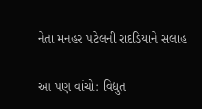નેતા મનહર પટેલની રાદડિયાને સલાહ

આ પણ વાંચો: વિદ્યુત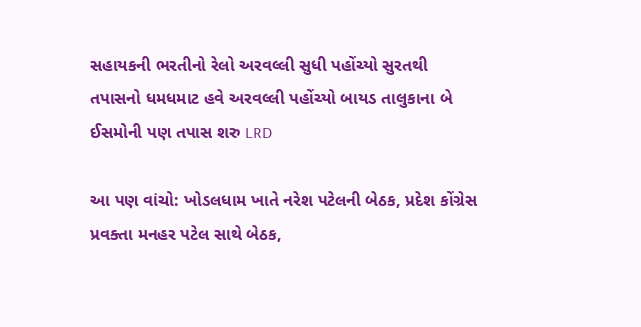સહાયકની ભરતીનો રેલો અરવલ્લી સુધી પહોંચ્યો સુરતથી તપાસનો ધમધમાટ હવે અરવલ્લી પહોંચ્યો બાયડ તાલુકાના બે ઈસમોની પણ તપાસ શરુ LRD

આ પણ વાંચો: ખોડલધામ ખાતે નરેશ પટેલની બેઠક, પ્રદેશ કોંગ્રેસ પ્રવક્તા મનહર પટેલ સાથે બેઠક,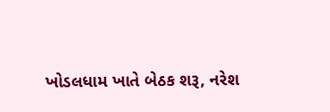ખોડલધામ ખાતે બેઠક શરૂ, નરેશ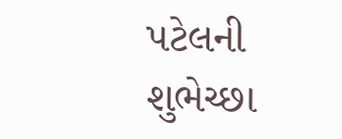પટેલની શુભેચ્છા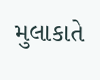મુલાકાતે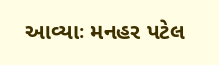આવ્યાઃ મનહર પટેલ